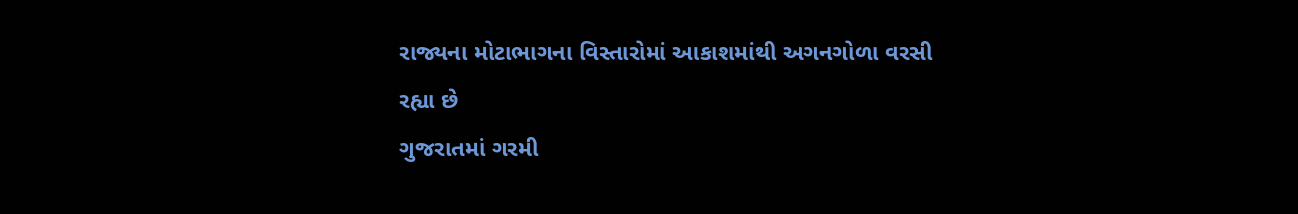રાજ્યના મોટાભાગના વિસ્તારોમાં આકાશમાંથી અગનગોળા વરસી રહ્યા છે
ગુજરાતમાં ગરમી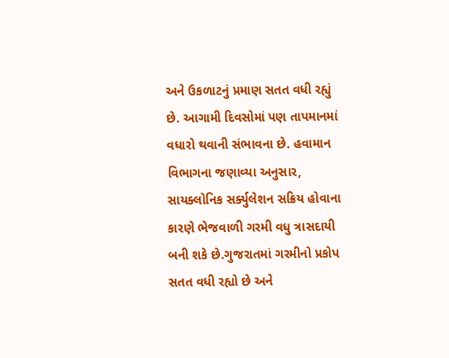અને ઉકળાટનું પ્રમાણ સતત વધી રહ્યું છે. આગામી દિવસોમાં પણ તાપમાનમાં વધારો થવાની સંભાવના છે. હવામાન વિભાગના જણાવ્યા અનુસાર, સાયક્લોનિક સર્ક્યુલેશન સક્રિય હોવાના કારણે ભેજવાળી ગરમી વધુ ત્રાસદાયી બની શકે છે.ગુજરાતમાં ગરમીનો પ્રકોપ સતત વધી રહ્યો છે અને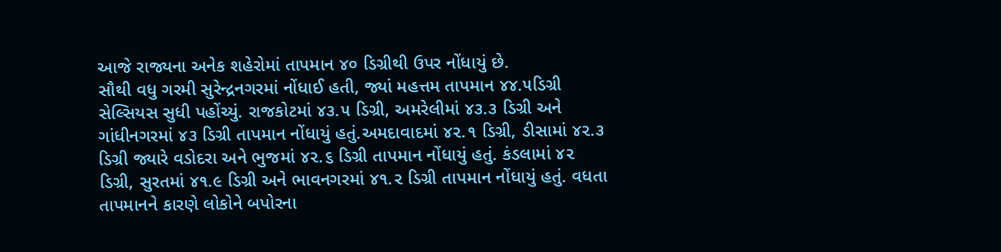આજે રાજ્યના અનેક શહેરોમાં તાપમાન ૪૦ ડિગ્રીથી ઉપર નોંધાયું છે.
સૌથી વધુ ગરમી સુરેન્દ્રનગરમાં નોંધાઈ હતી, જ્યાં મહત્તમ તાપમાન ૪૪.૫ડિગ્રી સેલ્સિયસ સુધી પહોંચ્યું. રાજકોટમાં ૪૩.૫ ડિગ્રી, અમરેલીમાં ૪૩.૩ ડિગ્રી અને ગાંધીનગરમાં ૪૩ ડિગ્રી તાપમાન નોંધાયું હતું.અમદાવાદમાં ૪૨.૧ ડિગ્રી, ડીસામાં ૪૨.૩ ડિગ્રી જ્યારે વડોદરા અને ભુજમાં ૪૨.૬ ડિગ્રી તાપમાન નોંધાયું હતું. કંડલામાં ૪૨ ડિગ્રી, સુરતમાં ૪૧.૯ ડિગ્રી અને ભાવનગરમાં ૪૧.૨ ડિગ્રી તાપમાન નોંધાયું હતું. વધતા તાપમાનને કારણે લોકોને બપોરના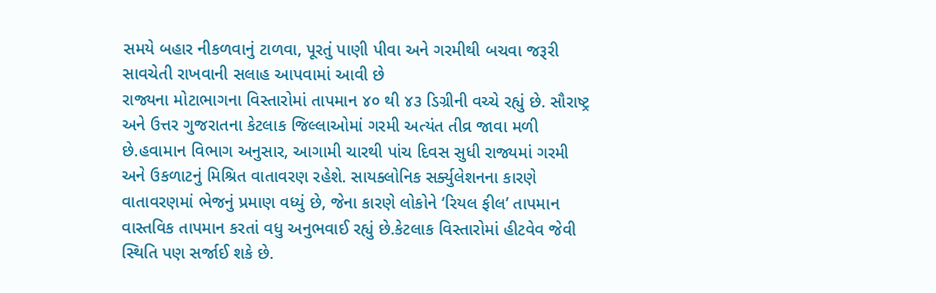સમયે બહાર નીકળવાનું ટાળવા, પૂરતું પાણી પીવા અને ગરમીથી બચવા જરૂરી સાવચેતી રાખવાની સલાહ આપવામાં આવી છે
રાજ્યના મોટાભાગના વિસ્તારોમાં તાપમાન ૪૦ થી ૪૩ ડિગ્રીની વચ્ચે રહ્યું છે. સૌરાષ્ટ્ર અને ઉત્તર ગુજરાતના કેટલાક જિલ્લાઓમાં ગરમી અત્યંત તીવ્ર જાવા મળી છે.હવામાન વિભાગ અનુસાર, આગામી ચારથી પાંચ દિવસ સુધી રાજ્યમાં ગરમી અને ઉકળાટનું મિશ્રિત વાતાવરણ રહેશે. સાયક્લોનિક સર્ક્યુલેશનના કારણે વાતાવરણમાં ભેજનું પ્રમાણ વધ્યું છે, જેના કારણે લોકોને ‘રિયલ ફીલ’ તાપમાન વાસ્તવિક તાપમાન કરતાં વધુ અનુભવાઈ રહ્યું છે.કેટલાક વિસ્તારોમાં હીટવેવ જેવી સ્થિતિ પણ સર્જાઈ શકે છે.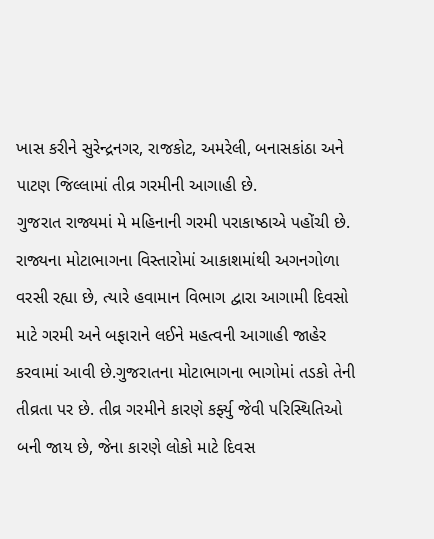ખાસ કરીને સુરેન્દ્રનગર, રાજકોટ, અમરેલી, બનાસકાંઠા અને પાટણ જિલ્લામાં તીવ્ર ગરમીની આગાહી છે.
ગુજરાત રાજ્યમાં મે મહિનાની ગરમી પરાકાષ્ઠાએ પહોંચી છે. રાજ્યના મોટાભાગના વિસ્તારોમાં આકાશમાંથી અગનગોળા વરસી રહ્યા છે, ત્યારે હવામાન વિભાગ દ્વારા આગામી દિવસો માટે ગરમી અને બફારાને લઈને મહત્વની આગાહી જાહેર કરવામાં આવી છે.ગુજરાતના મોટાભાગના ભાગોમાં તડકો તેની તીવ્રતા પર છે. તીવ્ર ગરમીને કારણે કર્ફ્યુ જેવી પરિસ્થિતિઓ બની જાય છે, જેના કારણે લોકો માટે દિવસ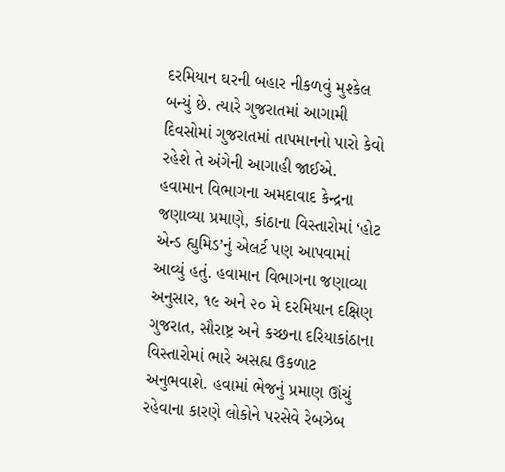દરમિયાન ઘરની બહાર નીકળવું મુશ્કેલ બન્યું છે. ત્યારે ગુજરાતમાં આગામી દિવસોમાં ગુજરાતમાં તાપમાનનો પારો કેવો રહેશે તે અંગેની આગાહી જાઈએ.
હવામાન વિભાગના અમદાવાદ કેન્દ્રના જણાવ્યા પ્રમાણે, કાંઠાના વિસ્તારોમાં ‘હોટ એન્ડ હ્યુમિડ’નું એલર્ટ પણ આપવામાં આવ્યું હતું. હવામાન વિભાગના જણાવ્યા અનુસાર, ૧૯ અને ૨૦ મે દરમિયાન દક્ષિણ ગુજરાત, સૌરાષ્ટ્ર અને કચ્છના દરિયાકાંઠાના વિસ્તારોમાં ભારે અસહ્ય ઉકળાટ અનુભવાશે. હવામાં ભેજનું પ્રમાણ ઊંચું રહેવાના કારણે લોકોને પરસેવે રેબઝેબ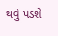થવું પડશે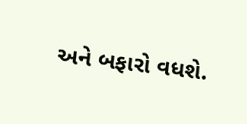અને બફારો વધશે.